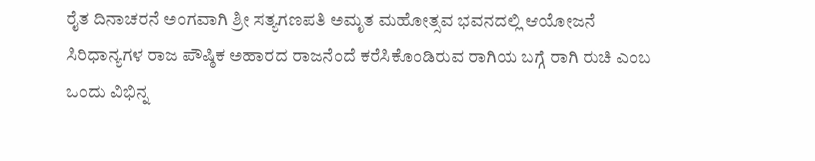ರೈತ ದಿನಾಚರನೆ ಅಂಗವಾಗಿ ಶ್ರೀ ಸತ್ಯಗಣಪತಿ ಅಮೃತ ಮಹೋತ್ಸವ ಭವನದಲ್ಲಿ ಆಯೋಜನೆ
ಸಿರಿಧಾನ್ಯಗಳ ರಾಜ ಪೌಷ್ಠಿಕ ಅಹಾರದ ರಾಜನೆಂದೆ ಕರೆಸಿಕೊಂಡಿರುವ ರಾಗಿಯ ಬಗ್ಗೆ ರಾಗಿ ರುಚಿ ಎಂಬ ಒಂದು ವಿಭಿನ್ನ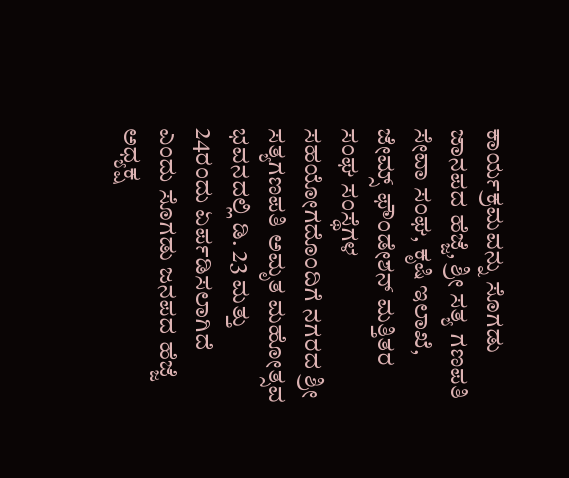ಕಾರ್ಯಕ್ರಮವನ್ನು ಸೊಗಡು ಜಾನಪದ ಹೆಜ್ಜೆ, ಶ್ರೀ ಸತ್ಯ ಗಣಪತಿ ಸೇವಾ ಸಂಘ, ಕೃಷಿ ಇಲಾಖೆ, ಜೇಮ್ಸ್ ಫೌಂಡೇಶನ್ ಮತ್ತಿತರ ಸಂಘ ಸಂಸ್ಥೆಗಳ ಸಹಯೋಗದೊಂದಿಗೆ ನಗರದ ಶ್ರೀ ಸತ್ಯಗಣಪತಿ ಅಮೃತ ಮಹೋತ್ಸವ ಭವನದಲ್ಲಿ ಡಿ. 23 ಮತ್ತು 24ರಂದು ಏರ್ಪಡಿಸಲಾಗಿದೆ ಎಂದು ಸೊಗಡು ಜನಪದ ಹೆಜ್ಜೆ ಅಧ್ಯಕ್ಷ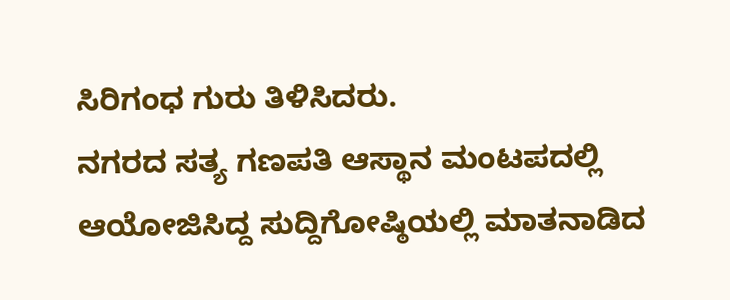ಸಿರಿಗಂಧ ಗುರು ತಿಳಿಸಿದರು.
ನಗರದ ಸತ್ಯ ಗಣಪತಿ ಆಸ್ಥಾನ ಮಂಟಪದಲ್ಲಿ ಆಯೋಜಿಸಿದ್ದ ಸುದ್ದಿಗೋಷ್ಠಿಯಲ್ಲಿ ಮಾತನಾಡಿದ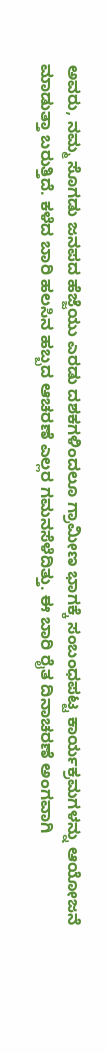ಅವರು, ನಮ್ಮ ಸೊಗಡು ಜನಪದ ಹೆಜ್ಜೆಯು ಎರಡು ದಶಕಗಳಿಂದಲೂ ಗ್ರಾಮೀಣ ಭಾಗಕ್ಕೆ ಸಂಬಂಧಪಟ್ಟ ಕಾರ್ಯಕ್ರಮಗಳನ್ನು ಆಯೋಜನೆ ಮಾಡುತ್ತಾ ಬರುತ್ತಿದೆ. ಕಳೆದ ಬಾರಿ ಹಲಸಿನ ಹಬ್ಬದ ಆಚರಣೆ ಎಲ್ಲರ ಗಮನಸೆಳೆದಿತ್ತು. ಈ ಬಾರಿ ರೈತ ದಿನಾಚರಣೆ ಅಂಗವಾಗಿ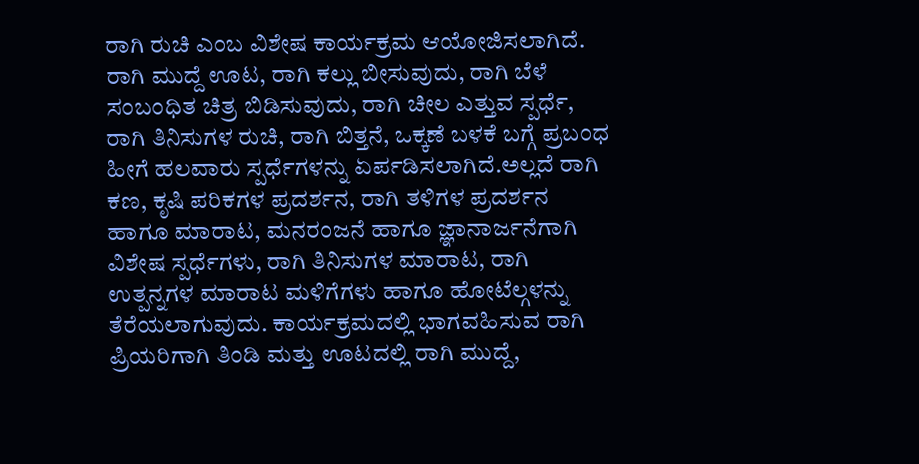ರಾಗಿ ರುಚಿ ಎಂಬ ವಿಶೇಷ ಕಾರ್ಯಕ್ರಮ ಆಯೋಜಿಸಲಾಗಿದೆ. ರಾಗಿ ಮುದ್ದೆ ಊಟ, ರಾಗಿ ಕಲ್ಲು ಬೀಸುವುದು, ರಾಗಿ ಬೆಳೆ ಸಂಬಂಧಿತ ಚಿತ್ರ ಬಿಡಿಸುವುದು, ರಾಗಿ ಚೀಲ ಎತ್ತುವ ಸ್ಪರ್ಧೆ, ರಾಗಿ ತಿನಿಸುಗಳ ರುಚಿ, ರಾಗಿ ಬಿತ್ತನೆ, ಒಕ್ಕಣೆ ಬಳಕೆ ಬಗ್ಗೆ ಪ್ರಬಂಧ ಹೀಗೆ ಹಲವಾರು ಸ್ಪರ್ಧೆಗಳನ್ನು ಏರ್ಪಡಿಸಲಾಗಿದೆ.ಅಲ್ಲದೆ ರಾಗಿ ಕಣ, ಕೃಷಿ ಪರಿಕಗಳ ಪ್ರದರ್ಶನ, ರಾಗಿ ತಳಿಗಳ ಪ್ರದರ್ಶನ ಹಾಗೂ ಮಾರಾಟ, ಮನರಂಜನೆ ಹಾಗೂ ಜ್ಞಾನಾರ್ಜನೆಗಾಗಿ ವಿಶೇಷ ಸ್ಪರ್ಧೆಗಳು, ರಾಗಿ ತಿನಿಸುಗಳ ಮಾರಾಟ, ರಾಗಿ ಉತ್ಪನ್ನಗಳ ಮಾರಾಟ ಮಳಿಗೆಗಳು ಹಾಗೂ ಹೋಟೆಲ್ಗಳನ್ನು ತೆರೆಯಲಾಗುವುದು. ಕಾರ್ಯಕ್ರಮದಲ್ಲಿ ಭಾಗವಹಿಸುವ ರಾಗಿ ಪ್ರಿಯರಿಗಾಗಿ ತಿಂಡಿ ಮತ್ತು ಊಟದಲ್ಲಿ ರಾಗಿ ಮುದ್ದೆ,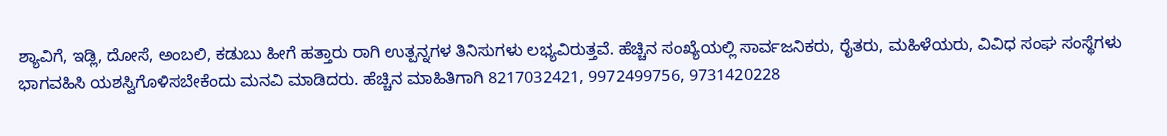ಶ್ಯಾವಿಗೆ, ಇಡ್ಲಿ, ದೋಸೆ, ಅಂಬಲಿ, ಕಡುಬು ಹೀಗೆ ಹತ್ತಾರು ರಾಗಿ ಉತ್ಪನ್ನಗಳ ತಿನಿಸುಗಳು ಲಭ್ಯವಿರುತ್ತವೆ. ಹೆಚ್ಚಿನ ಸಂಖ್ಯೆಯಲ್ಲಿ ಸಾರ್ವಜನಿಕರು, ರೈತರು, ಮಹಿಳೆಯರು, ವಿವಿಧ ಸಂಘ ಸಂಸ್ಥೆಗಳು ಭಾಗವಹಿಸಿ ಯಶಸ್ವಿಗೊಳಿಸಬೇಕೆಂದು ಮನವಿ ಮಾಡಿದರು. ಹೆಚ್ಚಿನ ಮಾಹಿತಿಗಾಗಿ 8217032421, 9972499756, 9731420228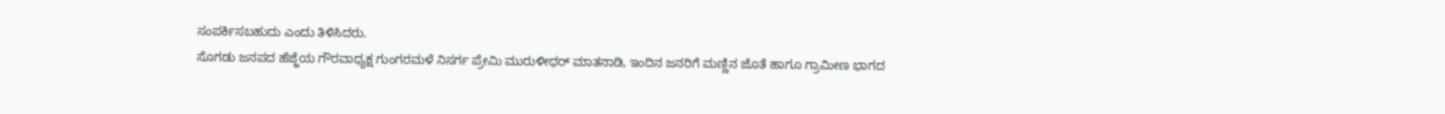ಸಂಪರ್ಕಿಸಬಹುದು ಎಂದು ತಿಳಿಸಿದರು.
ಸೊಗಡು ಜನಪದ ಹೆಜ್ಜೆಯ ಗೌರವಾಧ್ಯಕ್ಷ ಗುಂಗರಮಳೆ ನಿಸರ್ಗ ಪ್ರೇಮಿ ಮುರುಳೀಧರ್ ಮಾತನಾಡಿ, ಇಂದಿನ ಜನರಿಗೆ ಮಣ್ಣಿನ ಜೊತೆ ಹಾಗೂ ಗ್ರಾಮೀಣ ಭಾಗದ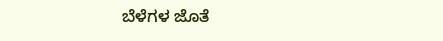ಬೆಳೆಗಳ ಜೊತೆ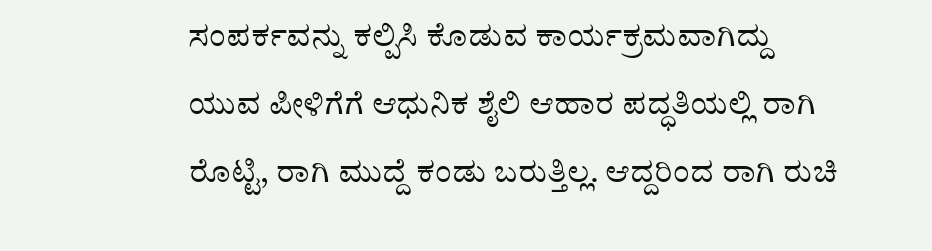ಸಂಪರ್ಕವನ್ನು ಕಲ್ಪಿಸಿ ಕೊಡುವ ಕಾರ್ಯಕ್ರಮವಾಗಿದ್ದು ಯುವ ಪೀಳಿಗೆಗೆ ಆಧುನಿಕ ಶೈಲಿ ಆಹಾರ ಪದ್ಧತಿಯಲ್ಲಿ ರಾಗಿ ರೊಟ್ಟಿ, ರಾಗಿ ಮುದ್ದೆ ಕಂಡು ಬರುತ್ತಿಲ್ಲ. ಆದ್ದರಿಂದ ರಾಗಿ ರುಚಿ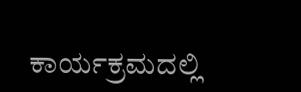ಕಾರ್ಯಕ್ರಮದಲ್ಲಿ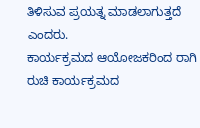ತಿಳಿಸುವ ಪ್ರಯತ್ನ ಮಾಡಲಾಗುತ್ತದೆ ಎಂದರು.
ಕಾರ್ಯಕ್ರಮದ ಆಯೋಜಕರಿಂದ ರಾಗಿ ರುಚಿ ಕಾರ್ಯಕ್ರಮದ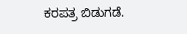ಕರಪತ್ರ ಬಿಡುಗಡೆ.